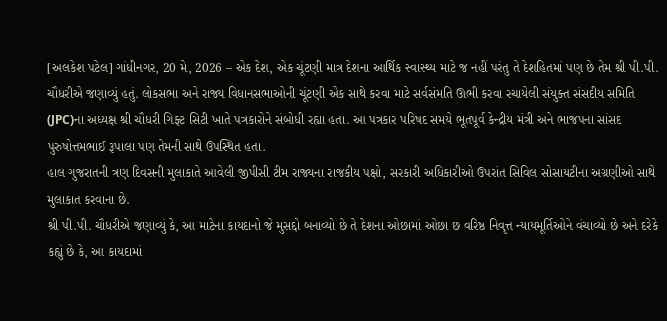[અલકેશ પટેલ] ગાંધીનગર, 20 મે, 2026 – એક દેશ, એક ચૂંટણી માત્ર દેશના આર્થિક સ્વાસ્થ્ય માટે જ નહીં પરંતુ તે દેશહિતમાં પણ છે તેમ શ્રી પી.પી. ચૌધરીએ જણાવ્યું હતું. લોકસભા અને રાજ્ય વિધાનસભાઓની ચૂંટણી એક સાથે કરવા માટે સર્વસંમતિ ઊભી કરવા રચાયેલી સંયુક્ત સંસદીય સમિતિ (JPC)ના અધ્યક્ષ શ્રી ચૌધરી ગિફ્ટ સિટી ખાતે પત્રકારોને સંબોધી રહ્યા હતા. આ પત્રકાર પરિષદ સમયે ભૂતપૂર્વ કેન્દ્રીય મંત્રી અને ભાજપના સાંસદ પુરુષોત્તમભાઈ રૂપાલા પણ તેમની સાથે ઉપસ્થિત હતા.
હાલ ગુજરાતની ત્રણ દિવસની મુલાકાતે આવેલી જીપીસી ટીમ રાજ્યના રાજકીય પક્ષો, સરકારી અધિકારીઓ ઉપરાંત સિવિલ સોસાયટીના અગ્રણીઓ સાથે મુલાકાત કરવાના છે.
શ્રી પી.પી. ચૌધરીએ જણાવ્યું કે, આ માટેના કાયદાનો જે મુસદ્દો બનાવ્યો છે તે દેશના ઓછામાં ઓછા છ વરિષ્ઠ નિવૃત્ત ન્યાયમૂર્તિઓને વંચાવ્યો છે અને દરેકે કહ્યું છે કે, આ કાયદામાં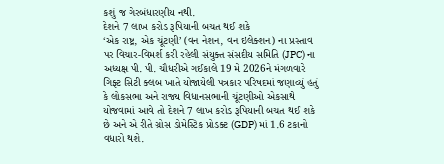કશું જ ગેરબંધારણીય નથી.
દેશને 7 લાખ કરોડ રૂપિયાની બચત થઈ શકે
‘એક રાષ્ટ્ર, એક ચૂંટણી’ (વન નેશન, વન ઇલેક્શન) ના પ્રસ્તાવ પર વિચાર-વિમર્શ કરી રહેલી સંયુક્ત સંસદીય સમિતિ (JPC) ના અધ્યક્ષ પી. પી. ચૌધરીએ ગઈકાલે 19 મે 2026ને મંગળવારે ગિફ્ટ સિટી ક્લબ ખાતે યોજાયેલી પત્રકાર પરિષદમાં જણાવ્યું હતું કે લોકસભા અને રાજ્ય વિધાનસભાની ચૂંટણીઓ એકસાથે યોજવામાં આવે તો દેશને 7 લાખ કરોડ રૂપિયાની બચત થઈ શકે છે અને એ રીતે ગ્રોસ ડોમેસ્ટિક પ્રોડક્ટ (GDP) માં 1.6 ટકાનો વધારો થશે.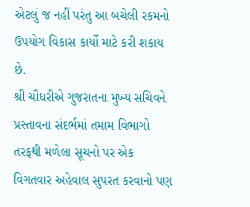એટલું જ નહીં પરંતુ આ બચેલી રકમનો ઉપયોગ વિકાસ કાર્યો માટે કરી શકાય છે.
શ્રી ચૌધરીએ ગુજરાતના મુખ્ય સચિવને પ્રસ્તાવના સંદર્ભમાં તમામ વિભાગો તરફથી મળેલા સૂચનો પર એક વિગતવાર અહેવાલ સુપરત કરવાનો પણ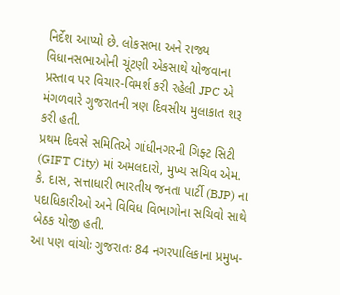નિર્દેશ આપ્યો છે. લોકસભા અને રાજ્ય વિધાનસભાઓની ચૂંટણી એકસાથે યોજવાના પ્રસ્તાવ પર વિચાર-વિમર્શ કરી રહેલી JPC એ મંગળવારે ગુજરાતની ત્રણ દિવસીય મુલાકાત શરૂ કરી હતી.
પ્રથમ દિવસે સમિતિએ ગાંધીનગરની ગિફ્ટ સિટી (GIFT City) માં અમલદારો, મુખ્ય સચિવ એમ. કે. દાસ, સત્તાધારી ભારતીય જનતા પાર્ટી (BJP) ના પદાધિકારીઓ અને વિવિધ વિભાગોના સચિવો સાથે બેઠક યોજી હતી.
આ પણ વાંચોઃ ગુજરાતઃ 84 નગરપાલિકાના પ્રમુખ-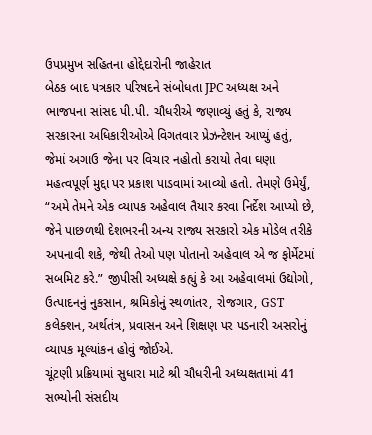ઉપપ્રમુખ સહિતના હોદ્દેદારોની જાહેરાત
બેઠક બાદ પત્રકાર પરિષદને સંબોધતા JPC અધ્યક્ષ અને ભાજપના સાંસદ પી.પી. ચૌધરીએ જણાવ્યું હતું કે, રાજ્ય સરકારના અધિકારીઓએ વિગતવાર પ્રેઝન્ટેશન આપ્યું હતું, જેમાં અગાઉ જેના પર વિચાર નહોતો કરાયો તેવા ઘણા મહત્વપૂર્ણ મુદ્દા પર પ્રકાશ પાડવામાં આવ્યો હતો. તેમણે ઉમેર્યું, “અમે તેમને એક વ્યાપક અહેવાલ તૈયાર કરવા નિર્દેશ આપ્યો છે, જેને પાછળથી દેશભરની અન્ય રાજ્ય સરકારો એક મોડેલ તરીકે અપનાવી શકે, જેથી તેઓ પણ પોતાનો અહેવાલ એ જ ફોર્મેટમાં સબમિટ કરે.” જીપીસી અધ્યક્ષે કહ્યું કે આ અહેવાલમાં ઉદ્યોગો, ઉત્પાદનનું નુકસાન, શ્રમિકોનું સ્થળાંતર, રોજગાર, GST કલેક્શન, અર્થતંત્ર, પ્રવાસન અને શિક્ષણ પર પડનારી અસરોનું વ્યાપક મૂલ્યાંકન હોવું જોઈએ.
ચૂંટણી પ્રક્રિયામાં સુધારા માટે શ્રી ચૌધરીની અધ્યક્ષતામાં 41 સભ્યોની સંસદીય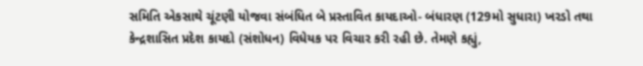સમિતિ એકસાથે ચૂંટણી યોજવા સંબંધિત બે પ્રસ્તાવિત કાયદાઓ- બંધારણ (129મો સુધારા) ખરડો તથા કેન્દ્રશાસિત પ્રદેશ કાયદો (સંશોધન) વિધેયક પર વિચાર કરી રહી છે. તેમણે કહ્યું,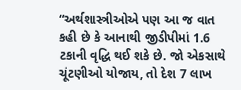“અર્થશાસ્ત્રીઓએ પણ આ જ વાત કહી છે કે આનાથી જીડીપીમાં 1.6 ટકાની વૃદ્ધિ થઈ શકે છે. જો એકસાથે ચૂંટણીઓ યોજાય, તો દેશ 7 લાખ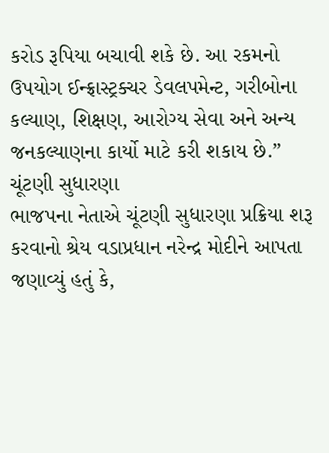કરોડ રૂપિયા બચાવી શકે છે. આ રકમનો ઉપયોગ ઈન્ફ્રાસ્ટ્રક્ચર ડેવલપમેન્ટ, ગરીબોના કલ્યાણ, શિક્ષણ, આરોગ્ય સેવા અને અન્ય જનકલ્યાણના કાર્યો માટે કરી શકાય છે.”
ચૂંટણી સુધારણા
ભાજપના નેતાએ ચૂંટણી સુધારણા પ્રક્રિયા શરૂ કરવાનો શ્રેય વડાપ્રધાન નરેન્દ્ર મોદીને આપતા જણાવ્યું હતું કે,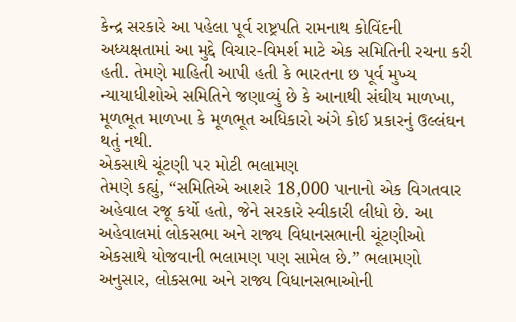કેન્દ્ર સરકારે આ પહેલા પૂર્વ રાષ્ટ્રપતિ રામનાથ કોવિંદની અધ્યક્ષતામાં આ મુદ્દે વિચાર-વિમર્શ માટે એક સમિતિની રચના કરી હતી. તેમણે માહિતી આપી હતી કે ભારતના છ પૂર્વ મુખ્ય ન્યાયાધીશોએ સમિતિને જણાવ્યું છે કે આનાથી સંઘીય માળખા, મૂળભૂત માળખા કે મૂળભૂત અધિકારો અંગે કોઈ પ્રકારનું ઉલ્લંઘન થતું નથી.
એકસાથે ચૂંટણી પર મોટી ભલામણ
તેમણે કહ્યું, “સમિતિએ આશરે 18,000 પાનાનો એક વિગતવાર અહેવાલ રજૂ કર્યો હતો, જેને સરકારે સ્વીકારી લીધો છે. આ અહેવાલમાં લોકસભા અને રાજ્ય વિધાનસભાની ચૂંટણીઓ એકસાથે યોજવાની ભલામણ પણ સામેલ છે.” ભલામણો અનુસાર, લોકસભા અને રાજ્ય વિધાનસભાઓની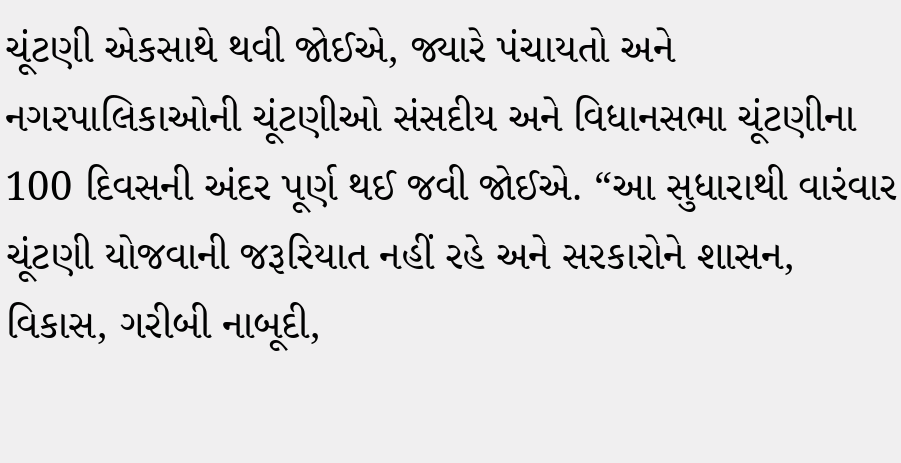ચૂંટણી એકસાથે થવી જોઈએ, જ્યારે પંચાયતો અને નગરપાલિકાઓની ચૂંટણીઓ સંસદીય અને વિધાનસભા ચૂંટણીના 100 દિવસની અંદર પૂર્ણ થઈ જવી જોઈએ. “આ સુધારાથી વારંવાર ચૂંટણી યોજવાની જરૂરિયાત નહીં રહે અને સરકારોને શાસન, વિકાસ, ગરીબી નાબૂદી,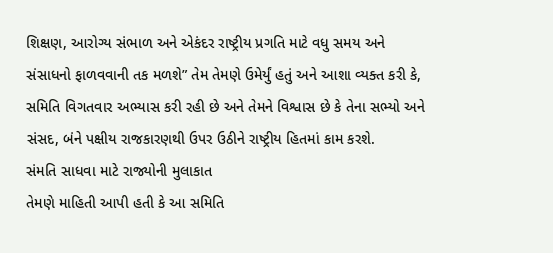શિક્ષણ, આરોગ્ય સંભાળ અને એકંદર રાષ્ટ્રીય પ્રગતિ માટે વધુ સમય અને સંસાધનો ફાળવવાની તક મળશે” તેમ તેમણે ઉમેર્યું હતું અને આશા વ્યક્ત કરી કે, સમિતિ વિગતવાર અભ્યાસ કરી રહી છે અને તેમને વિશ્વાસ છે કે તેના સભ્યો અને સંસદ, બંને પક્ષીય રાજકારણથી ઉપર ઉઠીને રાષ્ટ્રીય હિતમાં કામ કરશે.
સંમતિ સાધવા માટે રાજ્યોની મુલાકાત
તેમણે માહિતી આપી હતી કે આ સમિતિ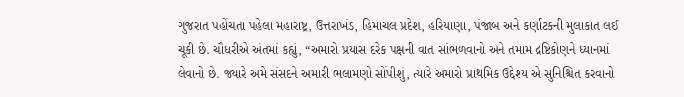ગુજરાત પહોંચતા પહેલા મહારાષ્ટ્ર, ઉત્તરાખંડ, હિમાચલ પ્રદેશ, હરિયાણા, પંજાબ અને કર્ણાટકની મુલાકાત લઈ ચૂકી છે. ચૌધરીએ અંતમાં કહ્યું, “અમારો પ્રયાસ દરેક પક્ષની વાત સાંભળવાનો અને તમામ દ્રષ્ટિકોણને ધ્યાનમાં લેવાનો છે. જ્યારે અમે સંસદને અમારી ભલામણો સોંપીશું, ત્યારે અમારો પ્રાથમિક ઉદ્દેશ્ય એ સુનિશ્ચિત કરવાનો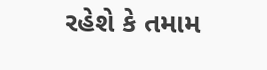રહેશે કે તમામ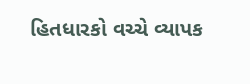હિતધારકો વચ્ચે વ્યાપક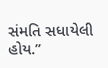સંમતિ સધાયેલી હોય.”